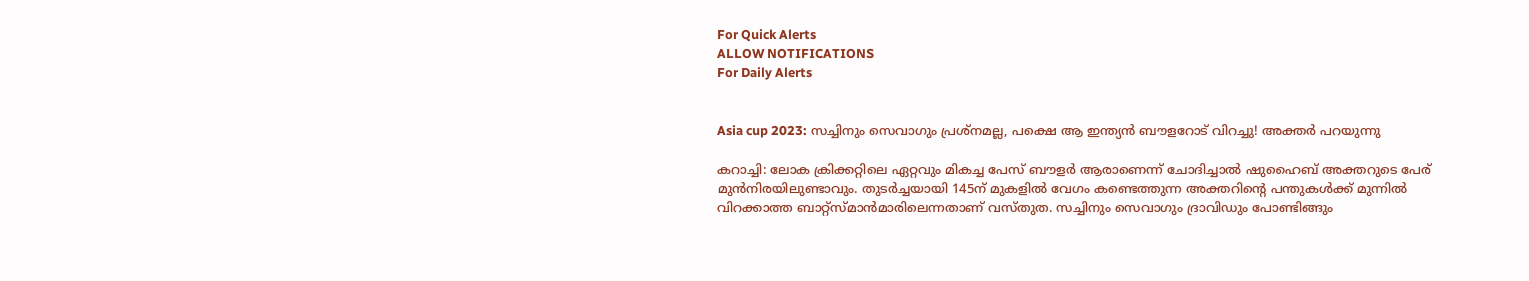For Quick Alerts
ALLOW NOTIFICATIONS
For Daily Alerts


Asia cup 2023: സച്ചിനും സെവാഗും പ്രശ്‌നമല്ല, പക്ഷെ ആ ഇന്ത്യന്‍ ബൗളറോട് വിറച്ചു! അക്തര്‍ പറയുന്നു

കറാച്ചി: ലോക ക്രിക്കറ്റിലെ ഏറ്റവും മികച്ച പേസ് ബൗളര്‍ ആരാണെന്ന് ചോദിച്ചാല്‍ ഷുഹൈബ് അക്തറുടെ പേര് മുന്‍നിരയിലുണ്ടാവും. തുടര്‍ച്ചയായി 145ന് മുകളില്‍ വേഗം കണ്ടെത്തുന്ന അക്തറിന്റെ പന്തുകള്‍ക്ക് മുന്നില്‍ വിറക്കാത്ത ബാറ്റ്‌സ്മാന്‍മാരിലെന്നതാണ് വസ്തുത. സച്ചിനും സെവാഗും ദ്രാവിഡും പോണ്ടിങ്ങും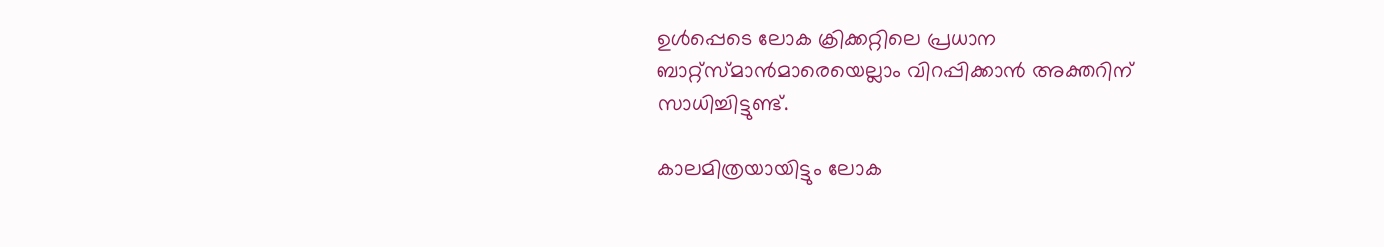ഉള്‍പ്പെടെ ലോക ക്രിക്കറ്റിലെ പ്രധാന ബാറ്റ്‌സ്മാന്‍മാരെയെല്ലാം വിറപ്പിക്കാന്‍ അക്തറിന് സാധിച്ചിട്ടുണ്ട്.

കാലമിത്രയായിട്ടും ലോക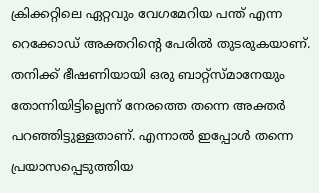ക്രിക്കറ്റിലെ ഏറ്റവും വേഗമേറിയ പന്ത് എന്ന റെക്കോഡ് അക്തറിന്റെ പേരില്‍ തുടരുകയാണ്. തനിക്ക് ഭീഷണിയായി ഒരു ബാറ്റ്‌സ്മാനേയും തോന്നിയിട്ടില്ലെന്ന് നേരത്തെ തന്നെ അക്തര്‍ പറഞ്ഞിട്ടുള്ളതാണ്. എന്നാല്‍ ഇപ്പോള്‍ തന്നെ പ്രയാസപ്പെടുത്തിയ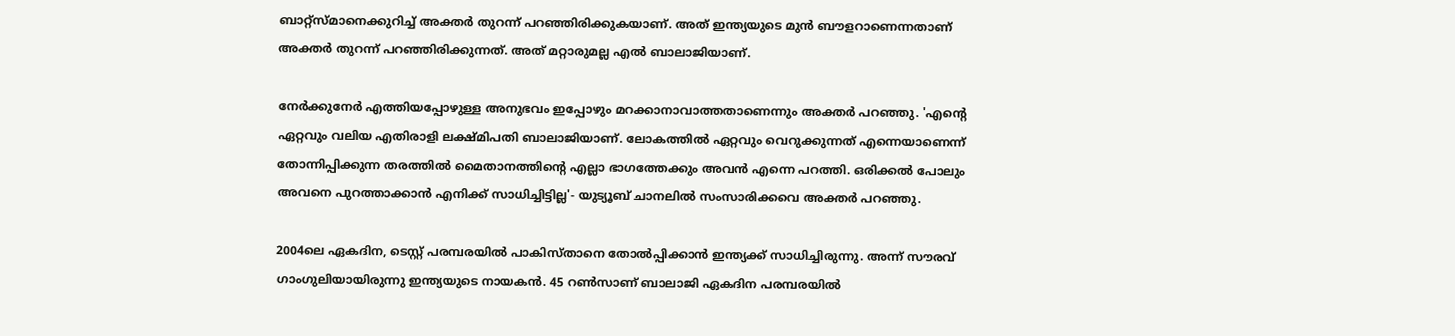ബാറ്റ്‌സ്മാനെക്കുറിച്ച് അക്തര്‍ തുറന്ന് പറഞ്ഞിരിക്കുകയാണ്. അത് ഇന്ത്യയുടെ മുന്‍ ബൗളറാണെന്നതാണ് അക്തര്‍ തുറന്ന് പറഞ്ഞിരിക്കുന്നത്. അത് മറ്റാരുമല്ല എല്‍ ബാലാജിയാണ്.

നേര്‍ക്കുനേര്‍ എത്തിയപ്പോഴുള്ള അനുഭവം ഇപ്പോഴും മറക്കാനാവാത്തതാണെന്നും അക്തര്‍ പറഞ്ഞു. 'എന്റെ ഏറ്റവും വലിയ എതിരാളി ലക്ഷ്മിപതി ബാലാജിയാണ്. ലോകത്തില്‍ ഏറ്റവും വെറുക്കുന്നത് എന്നെയാണെന്ന് തോന്നിപ്പിക്കുന്ന തരത്തില്‍ മൈതാനത്തിന്റെ എല്ലാ ഭാഗത്തേക്കും അവന്‍ എന്നെ പറത്തി. ഒരിക്കല്‍ പോലും അവനെ പുറത്താക്കാന്‍ എനിക്ക് സാധിച്ചിട്ടില്ല'- യുട്യൂബ് ചാനലില്‍ സംസാരിക്കവെ അക്തര്‍ പറഞ്ഞു.

2004ലെ ഏകദിന, ടെസ്റ്റ് പരമ്പരയില്‍ പാകിസ്താനെ തോല്‍പ്പിക്കാന്‍ ഇന്ത്യക്ക് സാധിച്ചിരുന്നു. അന്ന് സൗരവ് ഗാംഗുലിയായിരുന്നു ഇന്ത്യയുടെ നായകന്‍. 45 റണ്‍സാണ് ബാലാജി ഏകദിന പരമ്പരയില്‍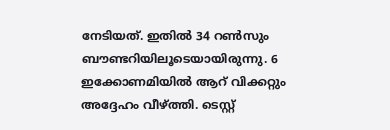നേടിയത്. ഇതില്‍ 34 റണ്‍സും ബൗണ്ടറിയിലൂടെയായിരുന്നു. 6 ഇക്കോണമിയില്‍ ആറ് വിക്കറ്റും അദ്ദേഹം വീഴ്ത്തി. ടെസ്റ്റ്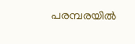പരമ്പരയില്‍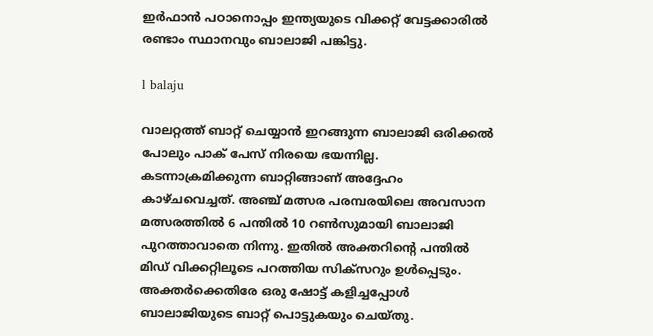ഇര്‍ഫാന്‍ പഠാനൊപ്പം ഇന്ത്യയുടെ വിക്കറ്റ് വേട്ടക്കാരില്‍ രണ്ടാം സ്ഥാനവും ബാലാജി പങ്കിട്ടു.

l balaju

വാലറ്റത്ത് ബാറ്റ് ചെയ്യാന്‍ ഇറങ്ങുന്ന ബാലാജി ഒരിക്കല്‍ പോലും പാക് പേസ് നിരയെ ഭയന്നില്ല. കടന്നാക്രമിക്കുന്ന ബാറ്റിങ്ങാണ് അദ്ദേഹം കാഴ്ചവെച്ചത്. അഞ്ച് മത്സര പരമ്പരയിലെ അവസാന മത്സരത്തില്‍ 6 പന്തില്‍ 10 റണ്‍സുമായി ബാലാജി പുറത്താവാതെ നിന്നു. ഇതില്‍ അക്തറിന്റെ പന്തില്‍ മിഡ് വിക്കറ്റിലൂടെ പറത്തിയ സിക്‌സറും ഉള്‍പ്പെടും. അക്തര്‍ക്കെതിരേ ഒരു ഷോട്ട് കളിച്ചപ്പോള്‍ ബാലാജിയുടെ ബാറ്റ് പൊട്ടുകയും ചെയ്തു.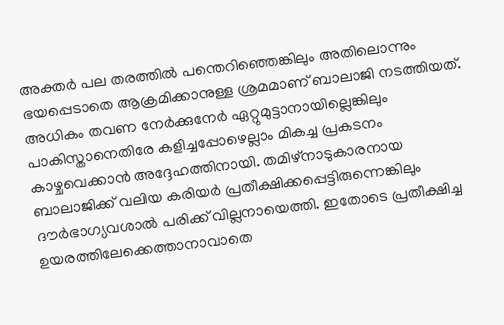അക്തര്‍ പല തരത്തില്‍ പന്തെറിഞ്ഞെങ്കിലും അതിലൊന്നും ഭയപ്പെടാതെ ആക്രമിക്കാനുള്ള ശ്രമമാണ് ബാലാജി നടത്തിയത്. അധികം തവണ നേര്‍ക്കുനേര്‍ ഏറ്റുമുട്ടാനായില്ലെങ്കിലും പാകിസ്താനെതിരേ കളിച്ചപ്പോഴെല്ലാം മികച്ച പ്രകടനം കാഴ്ചവെക്കാന്‍ അദ്ദേഹത്തിനായി. തമിഴ്‌നാടുകാരനായ ബാലാജിക്ക് വലിയ കരിയര്‍ പ്രതീക്ഷിക്കപ്പെട്ടിരുന്നെങ്കിലും ദൗര്‍ഭാഗ്യവശാല്‍ പരിക്ക് വില്ലനായെത്തി. ഇതോടെ പ്രതീക്ഷിച്ച ഉയരത്തിലേക്കെത്താനാവാതെ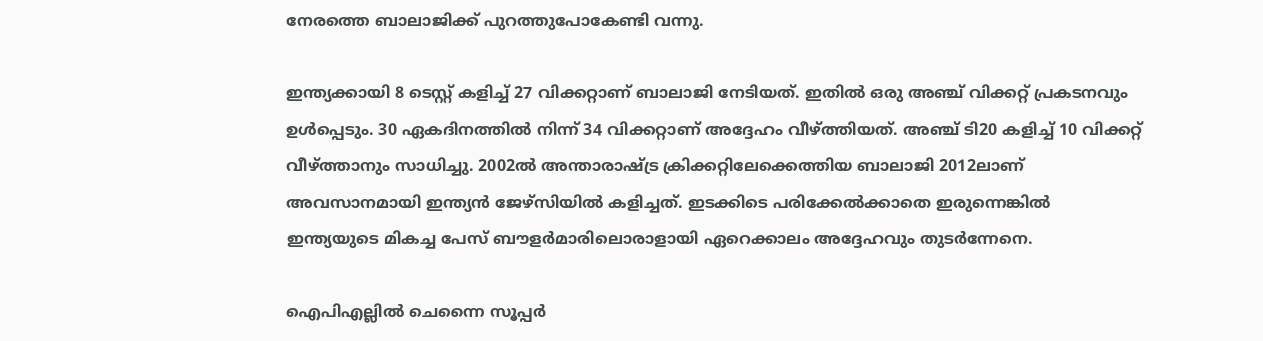നേരത്തെ ബാലാജിക്ക് പുറത്തുപോകേണ്ടി വന്നു.

ഇന്ത്യക്കായി 8 ടെസ്റ്റ് കളിച്ച് 27 വിക്കറ്റാണ് ബാലാജി നേടിയത്. ഇതില്‍ ഒരു അഞ്ച് വിക്കറ്റ് പ്രകടനവും ഉള്‍പ്പെടും. 30 ഏകദിനത്തില്‍ നിന്ന് 34 വിക്കറ്റാണ് അദ്ദേഹം വീഴ്ത്തിയത്. അഞ്ച് ടി20 കളിച്ച് 10 വിക്കറ്റ് വീഴ്ത്താനും സാധിച്ചു. 2002ല്‍ അന്താരാഷ്ട്ര ക്രിക്കറ്റിലേക്കെത്തിയ ബാലാജി 2012ലാണ് അവസാനമായി ഇന്ത്യന്‍ ജേഴ്‌സിയില്‍ കളിച്ചത്. ഇടക്കിടെ പരിക്കേല്‍ക്കാതെ ഇരുന്നെങ്കില്‍ ഇന്ത്യയുടെ മികച്ച പേസ് ബൗളര്‍മാരിലൊരാളായി ഏറെക്കാലം അദ്ദേഹവും തുടര്‍ന്നേനെ.

ഐപിഎല്ലില്‍ ചെന്നൈ സൂപ്പര്‍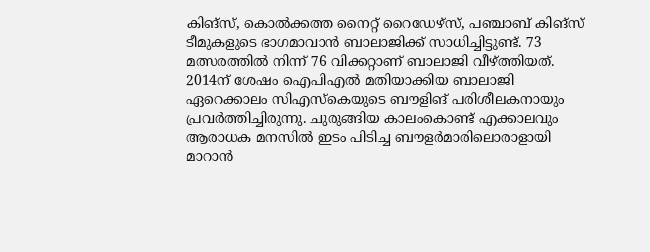കിങ്‌സ്, കൊല്‍ക്കത്ത നൈറ്റ് റൈഡേഴ്‌സ്, പഞ്ചാബ് കിങ്‌സ് ടീമുകളുടെ ഭാഗമാവാന്‍ ബാലാജിക്ക് സാധിച്ചിട്ടുണ്ട്. 73 മത്സരത്തില്‍ നിന്ന് 76 വിക്കറ്റാണ് ബാലാജി വീഴ്ത്തിയത്. 2014ന് ശേഷം ഐപിഎല്‍ മതിയാക്കിയ ബാലാജി ഏറെക്കാലം സിഎസ്‌കെയുടെ ബൗളിങ് പരിശീലകനായും പ്രവര്‍ത്തിച്ചിരുന്നു. ചുരുങ്ങിയ കാലംകൊണ്ട് എക്കാലവും ആരാധക മനസില്‍ ഇടം പിടിച്ച ബൗളര്‍മാരിലൊരാളായി മാറാന്‍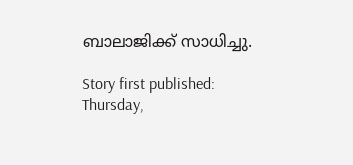ബാലാജിക്ക് സാധിച്ചു.

Story first published: Thursday,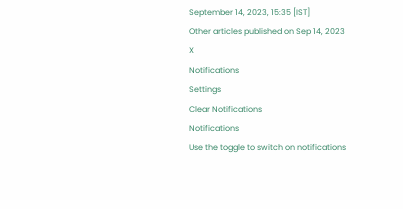September 14, 2023, 15:35 [IST]
Other articles published on Sep 14, 2023
X
Notifications
Settings
Clear Notifications
Notifications
Use the toggle to switch on notifications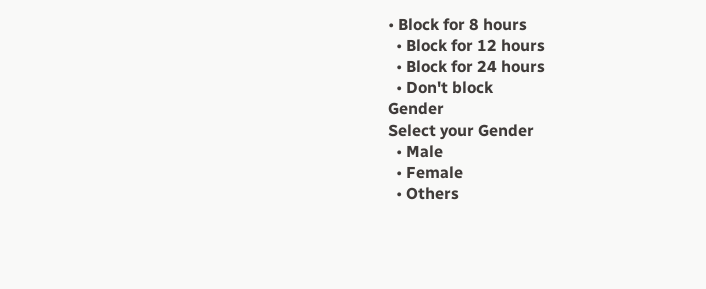• Block for 8 hours
  • Block for 12 hours
  • Block for 24 hours
  • Don't block
Gender
Select your Gender
  • Male
  • Female
  • Others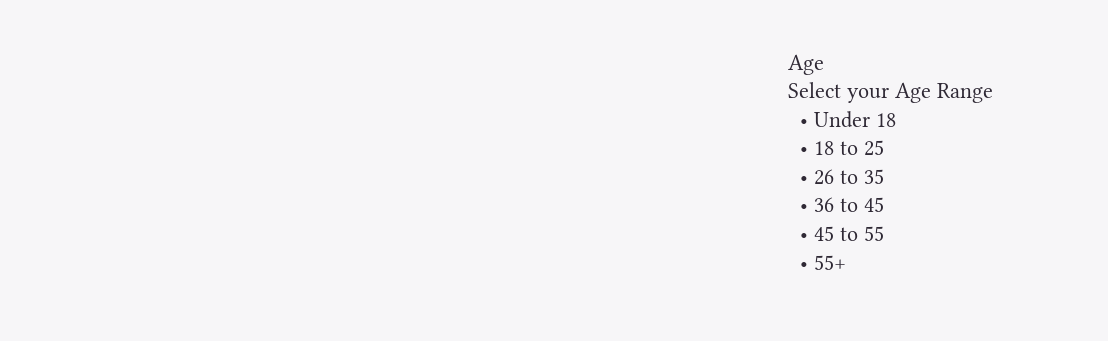Age
Select your Age Range
  • Under 18
  • 18 to 25
  • 26 to 35
  • 36 to 45
  • 45 to 55
  • 55+